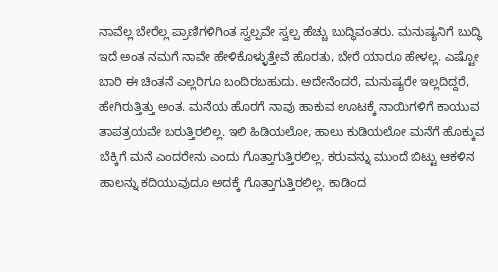ನಾವೆಲ್ಲ ಬೇರೆಲ್ಲ ಪ್ರಾಣಿಗಳಿಗಿಂತ ಸ್ವಲ್ಪವೇ ಸ್ವಲ್ಪ ಹೆಚ್ಚು ಬುದ್ಧಿವಂತರು. ಮನುಷ್ಯನಿಗೆ ಬುದ್ಧಿ ಇದೆ ಅಂತ ನಮಗೆ ನಾವೇ ಹೇಳಿಕೊಳ್ಳುತ್ತೇವೆ ಹೊರತು, ಬೇರೆ ಯಾರೂ ಹೇಳಲ್ಲ. ಎಷ್ಟೋ ಬಾರಿ ಈ ಚಿಂತನೆ ಎಲ್ಲರಿಗೂ ಬಂದಿರಬಹುದು. ಅದೇನೆಂದರೆ, ಮನುಷ್ಯರೇ ಇಲ್ಲದಿದ್ದರೆ, ಹೇಗಿರುತ್ತಿತ್ತು ಅಂತ. ಮನೆಯ ಹೊರಗೆ ನಾವು ಹಾಕುವ ಊಟಕ್ಕೆ ನಾಯಿಗಳಿಗೆ ಕಾಯುವ ತಾಪತ್ರಯವೇ ಬರುತ್ತಿರಲಿಲ್ಲ. ಇಲಿ ಹಿಡಿಯಲೋ, ಹಾಲು ಕುಡಿಯಲೋ ಮನೆಗೆ ಹೊಕ್ಕುವ ಬೆಕ್ಕಿಗೆ ಮನೆ ಎಂದರೇನು ಎಂದು ಗೊತ್ತಾಗುತ್ತಿರಲಿಲ್ಲ. ಕರುವನ್ನು ಮುಂದೆ ಬಿಟ್ಟು ಆಕಳಿನ ಹಾಲನ್ನು ಕದಿಯುವುದೂ ಅದಕ್ಕೆ ಗೊತ್ತಾಗುತ್ತಿರಲಿಲ್ಲ. ಕಾಡಿಂದ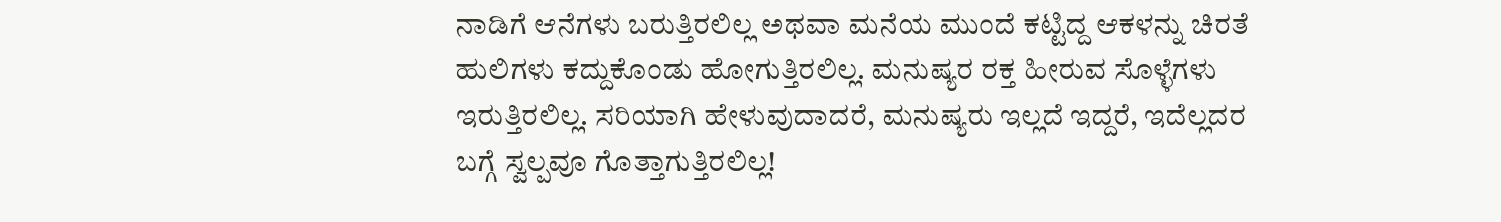ನಾಡಿಗೆ ಆನೆಗಳು ಬರುತ್ತಿರಲಿಲ್ಲ ಅಥವಾ ಮನೆಯ ಮುಂದೆ ಕಟ್ಟಿದ್ದ ಆಕಳನ್ನು ಚಿರತೆ ಹುಲಿಗಳು ಕದ್ದುಕೊಂಡು ಹೋಗುತ್ತಿರಲಿಲ್ಲ. ಮನುಷ್ಯರ ರಕ್ತ ಹೀರುವ ಸೊಳ್ಳೆಗಳು ಇರುತ್ತಿರಲಿಲ್ಲ. ಸರಿಯಾಗಿ ಹೇಳುವುದಾದರೆ, ಮನುಷ್ಯರು ಇಲ್ಲದೆ ಇದ್ದರೆ, ಇದೆಲ್ಲದರ ಬಗ್ಗೆ ಸ್ವಲ್ಪವೂ ಗೊತ್ತಾಗುತ್ತಿರಲಿಲ್ಲ!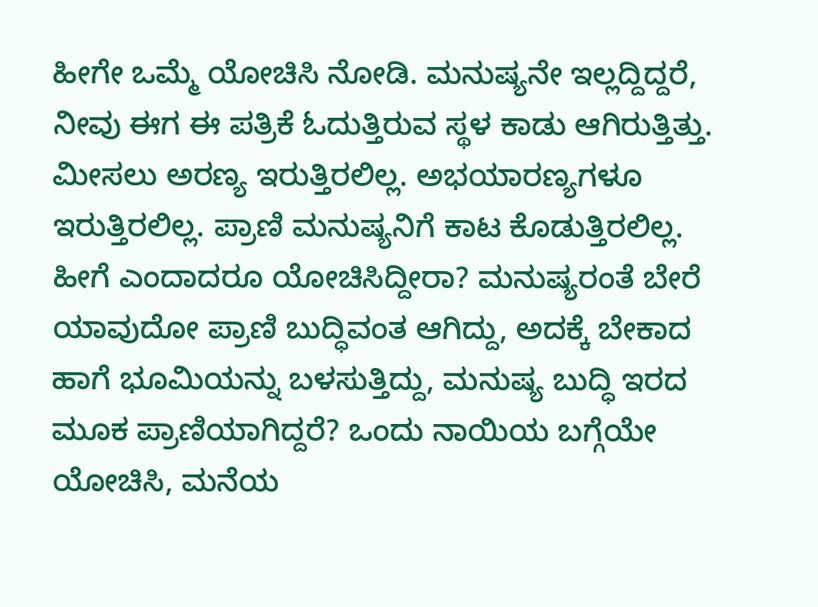ಹೀಗೇ ಒಮ್ಮೆ ಯೋಚಿಸಿ ನೋಡಿ. ಮನುಷ್ಯನೇ ಇಲ್ಲದ್ದಿದ್ದರೆ, ನೀವು ಈಗ ಈ ಪತ್ರಿಕೆ ಓದುತ್ತಿರುವ ಸ್ಥಳ ಕಾಡು ಆಗಿರುತ್ತಿತ್ತು. ಮೀಸಲು ಅರಣ್ಯ ಇರುತ್ತಿರಲಿಲ್ಲ. ಅಭಯಾರಣ್ಯಗಳೂ ಇರುತ್ತಿರಲಿಲ್ಲ. ಪ್ರಾಣಿ ಮನುಷ್ಯನಿಗೆ ಕಾಟ ಕೊಡುತ್ತಿರಲಿಲ್ಲ. ಹೀಗೆ ಎಂದಾದರೂ ಯೋಚಿಸಿದ್ದೀರಾ? ಮನುಷ್ಯರಂತೆ ಬೇರೆ ಯಾವುದೋ ಪ್ರಾಣಿ ಬುದ್ಧಿವಂತ ಆಗಿದ್ದು, ಅದಕ್ಕೆ ಬೇಕಾದ ಹಾಗೆ ಭೂಮಿಯನ್ನು ಬಳಸುತ್ತಿದ್ದು, ಮನುಷ್ಯ ಬುದ್ಧಿ ಇರದ ಮೂಕ ಪ್ರಾಣಿಯಾಗಿದ್ದರೆ? ಒಂದು ನಾಯಿಯ ಬಗ್ಗೆಯೇ ಯೋಚಿಸಿ, ಮನೆಯ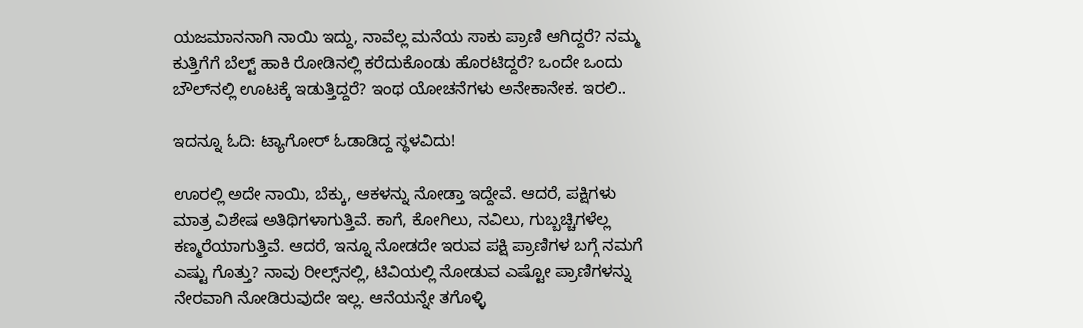ಯಜಮಾನನಾಗಿ ನಾಯಿ ಇದ್ದು, ನಾವೆಲ್ಲ ಮನೆಯ ಸಾಕು ಪ್ರಾಣಿ ಆಗಿದ್ದರೆ? ನಮ್ಮ ಕುತ್ತಿಗೆಗೆ ಬೆಲ್ಟ್‌ ಹಾಕಿ ರೋಡಿನಲ್ಲಿ ಕರೆದುಕೊಂಡು ಹೊರಟಿದ್ದರೆ? ಒಂದೇ ಒಂದು ಬೌಲ್‌ನಲ್ಲಿ ಊಟಕ್ಕೆ ಇಡುತ್ತಿದ್ದರೆ? ಇಂಥ ಯೋಚನೆಗಳು ಅನೇಕಾನೇಕ. ಇರಲಿ..

ಇದನ್ನೂ ಓದಿ: ಟ್ಯಾಗೋರ್‌ ಓಡಾಡಿದ್ದ ಸ್ಥಳವಿದು!

ಊರಲ್ಲಿ ಅದೇ ನಾಯಿ, ಬೆಕ್ಕು, ಆಕಳನ್ನು ನೋಡ್ತಾ ಇದ್ದೇವೆ. ಆದರೆ, ಪಕ್ಷಿಗಳು ಮಾತ್ರ ವಿಶೇಷ ಅತಿಥಿಗಳಾಗುತ್ತಿವೆ. ಕಾಗೆ, ಕೋಗಿಲು, ನವಿಲು, ಗುಬ್ಬಚ್ಚಿಗಳೆಲ್ಲ ಕಣ್ಮರೆಯಾಗುತ್ತಿವೆ. ಆದರೆ, ಇನ್ನೂ ನೋಡದೇ ಇರುವ ಪಕ್ಷಿ ಪ್ರಾಣಿಗಳ ಬಗ್ಗೆ ನಮಗೆ ಎಷ್ಟು ಗೊತ್ತು? ನಾವು ರೀಲ್ಸ್‌ನಲ್ಲಿ, ಟಿವಿಯಲ್ಲಿ ನೋಡುವ ಎಷ್ಟೋ ಪ್ರಾಣಿಗಳನ್ನು ನೇರವಾಗಿ ನೋಡಿರುವುದೇ ಇಲ್ಲ. ಆನೆಯನ್ನೇ ತಗೊಳ್ಳಿ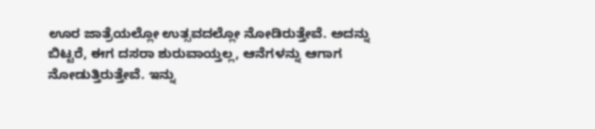ಊರ ಜಾತ್ರೆಯಲ್ಲೋ ಉತ್ಸವದಲ್ಲೋ ನೋಡಿರುತ್ತೇವೆ. ಅದನ್ನು ಬಿಟ್ಟರೆ, ಈಗ ದಸರಾ ಶುರುವಾಯ್ತಲ್ಲ, ಆನೆಗಳನ್ನು ಆಗಾಗ ನೋಡುತ್ತಿರುತ್ತೇವೆ. ಇನ್ನು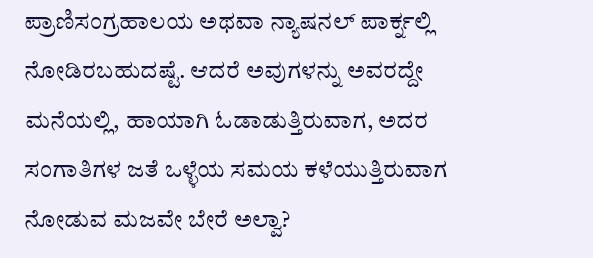ಪ್ರಾಣಿಸಂಗ್ರಹಾಲಯ ಅಥವಾ ನ್ಯಾಷನಲ್ ಪಾರ್ಕ್ನಲ್ಲಿ ನೋಡಿರಬಹುದಷ್ಟೆ. ಆದರೆ ಅವುಗಳನ್ನು ಅವರದ್ದೇ ಮನೆಯಲ್ಲಿ, ಹಾಯಾಗಿ ಓಡಾಡುತ್ತಿರುವಾಗ, ಅದರ ಸಂಗಾತಿಗಳ ಜತೆ ಒಳ್ಳೆಯ ಸಮಯ ಕಳೆಯುತ್ತಿರುವಾಗ ನೋಡುವ ಮಜವೇ ಬೇರೆ ಅಲ್ವಾ?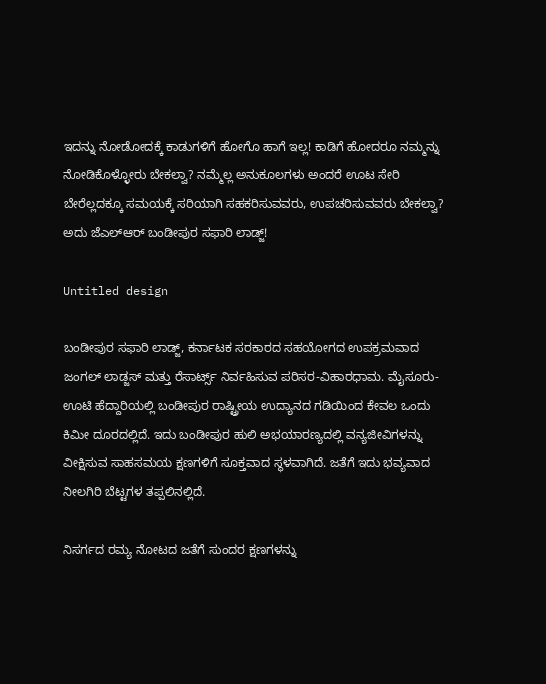ಇದನ್ನು ನೋಡೋದಕ್ಕೆ ಕಾಡುಗಳಿಗೆ ಹೋಗೊ ಹಾಗೆ ಇಲ್ಲ! ಕಾಡಿಗೆ ಹೋದರೂ ನಮ್ಮನ್ನು ನೋಡಿಕೊಳ್ಳೋರು ಬೇಕಲ್ವಾ? ನಮ್ಮೆಲ್ಲ ಅನುಕೂಲಗಳು ಅಂದರೆ ಊಟ ಸೇರಿ ಬೇರೆಲ್ಲದಕ್ಕೂ ಸಮಯಕ್ಕೆ ಸರಿಯಾಗಿ ಸಹಕರಿಸುವವರು, ಉಪಚರಿಸುವವರು ಬೇಕಲ್ವಾ? ಅದು ಜೆಎಲ್‌ಆರ್‌ ಬಂಡೀಪುರ ಸಫಾರಿ ಲಾಡ್ಜ್‌!

Untitled design

ಬಂಡೀಪುರ ಸಫಾರಿ ಲಾಡ್ಜ್, ಕರ್ನಾಟಕ ಸರಕಾರದ ಸಹಯೋಗದ ಉಪಕ್ರಮವಾದ ಜಂಗಲ್ ಲಾಡ್ಜಸ್ ಮತ್ತು ರೆಸಾರ್ಟ್ಸ್ ನಿರ್ವಹಿಸುವ ಪರಿಸರ-ವಿಹಾರಧಾಮ. ಮೈಸೂರು-ಊಟಿ ಹೆದ್ದಾರಿಯಲ್ಲಿ ಬಂಡೀಪುರ ರಾಷ್ಟ್ರೀಯ ಉದ್ಯಾನದ ಗಡಿಯಿಂದ ಕೇವಲ ಒಂದು ಕಿಮೀ ದೂರದಲ್ಲಿದೆ. ಇದು ಬಂಡೀಪುರ ಹುಲಿ ಅಭಯಾರಣ್ಯದಲ್ಲಿ ವನ್ಯಜೀವಿಗಳನ್ನು ವೀಕ್ಷಿಸುವ ಸಾಹಸಮಯ ಕ್ಷಣಗಳಿಗೆ ಸೂಕ್ತವಾದ ಸ್ಥಳವಾಗಿದೆ. ಜತೆಗೆ ಇದು ಭವ್ಯವಾದ ನೀಲಗಿರಿ ಬೆಟ್ಟಗಳ ತಪ್ಪಲಿನಲ್ಲಿದೆ.

ನಿಸರ್ಗದ ರಮ್ಯ ನೋಟದ ಜತೆಗೆ ಸುಂದರ ಕ್ಷಣಗಳನ್ನು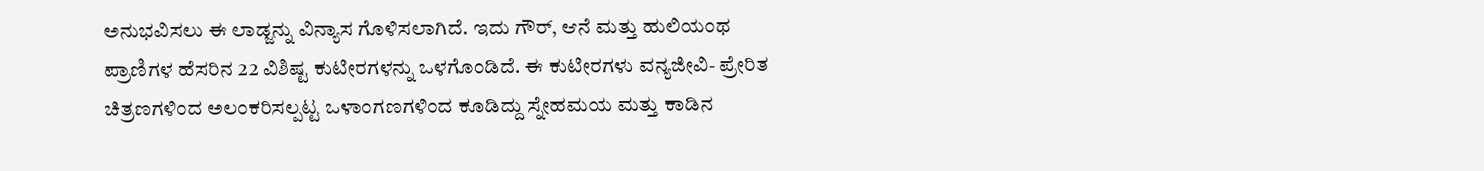ಅನುಭವಿಸಲು ಈ ಲಾಡ್ಜನ್ನು ವಿನ್ಯಾಸ ಗೊಳಿಸಲಾಗಿದೆ. ಇದು ಗೌರ್, ಆನೆ ಮತ್ತು ಹುಲಿಯಂಥ ಪ್ರಾಣಿಗಳ ಹೆಸರಿನ 22 ವಿಶಿಷ್ಟ ಕುಟೀರಗಳನ್ನು ಒಳಗೊಂಡಿದೆ. ಈ ಕುಟೀರಗಳು ವನ್ಯಜೀವಿ- ಪ್ರೇರಿತ ಚಿತ್ರಣಗಳಿಂದ ಅಲಂಕರಿಸಲ್ಪಟ್ಟ ಒಳಾಂಗಣಗಳಿಂದ ಕೂಡಿದ್ದು ಸ್ನೇಹಮಯ ಮತ್ತು ಕಾಡಿನ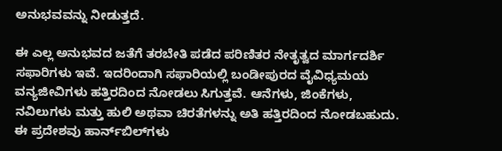ಅನುಭವವನ್ನು ನೀಡುತ್ತದೆ.

ಈ ಎಲ್ಲ ಅನುಭವದ ಜತೆಗೆ ತರಬೇತಿ ಪಡೆದ ಪರಿಣಿತರ ನೇತೃತ್ವದ ಮಾರ್ಗದರ್ಶಿ ಸಫಾರಿಗಳು ಇವೆ. ಇದರಿಂದಾಗಿ ಸಫಾರಿಯಲ್ಲಿ ಬಂಡೀಪುರದ ವೈವಿಧ್ಯಮಯ ವನ್ಯಜೀವಿಗಳು ಹತ್ತಿರದಿಂದ ನೋಡಲು ಸಿಗುತ್ತವೆ. ಆನೆಗಳು, ಜಿಂಕೆಗಳು, ನವಿಲುಗಳು ಮತ್ತು ಹುಲಿ ಅಥವಾ ಚಿರತೆಗಳನ್ನು ಅತಿ ಹತ್ತಿರದಿಂದ ನೋಡಬಹುದು. ಈ ಪ್ರದೇಶವು ಹಾರ್ನ್‌ಬಿಲ್‌ಗಳು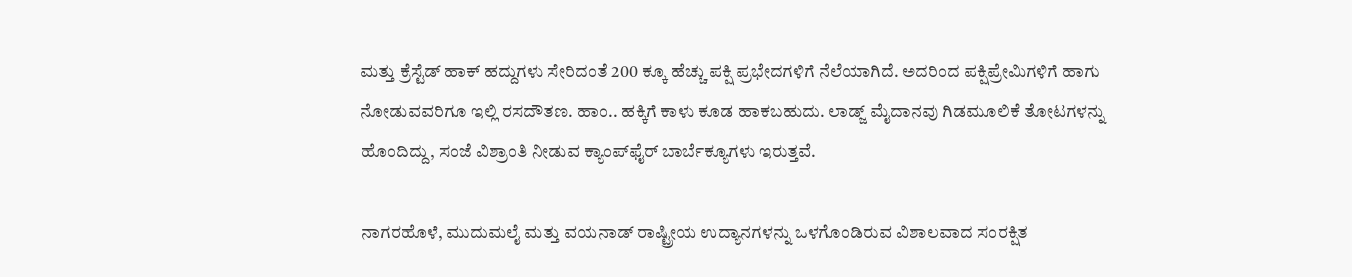ಮತ್ತು ಕ್ರೆಸ್ಟೆಡ್ ಹಾಕ್ ಹದ್ದುಗಳು ಸೇರಿದಂತೆ 200 ಕ್ಕೂ ಹೆಚ್ಚು ಪಕ್ಷಿ ಪ್ರಭೇದಗಳಿಗೆ ನೆಲೆಯಾಗಿದೆ. ಅದರಿಂದ ಪಕ್ಷಿಪ್ರೇಮಿಗಳಿಗೆ ಹಾಗು ನೋಡುವವರಿಗೂ ಇಲ್ಲಿ ರಸದೌತಣ. ಹಾಂ.. ಹಕ್ಕಿಗೆ ಕಾಳು ಕೂಡ ಹಾಕಬಹುದು. ಲಾಡ್ಜ್ ಮೈದಾನವು ಗಿಡಮೂಲಿಕೆ ತೋಟಗಳನ್ನು ಹೊಂದಿದ್ದು, ಸಂಜೆ ವಿಶ್ರಾಂತಿ ನೀಡುವ ಕ್ಯಾಂಪ್‌ಫೈರ್ ಬಾರ್ಬೆಕ್ಯೂಗಳು ಇರುತ್ತವೆ.

ನಾಗರಹೊಳೆ, ಮುದುಮಲೈ ಮತ್ತು ವಯನಾಡ್ ರಾಷ್ಟ್ರೀಯ ಉದ್ಯಾನಗಳನ್ನು ಒಳಗೊಂಡಿರುವ ವಿಶಾಲವಾದ ಸಂರಕ್ಷಿತ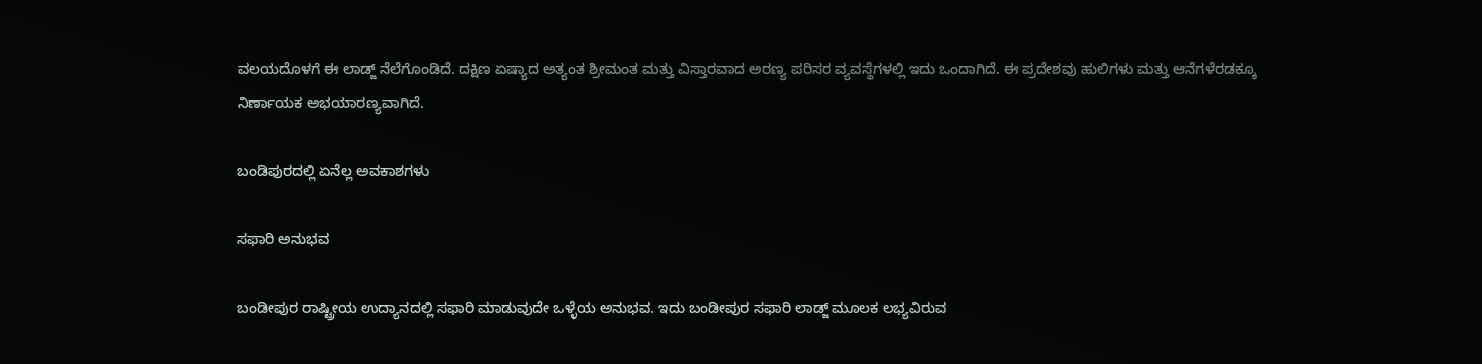ವಲಯದೊಳಗೆ ಈ ಲಾಡ್ಜ್ ನೆಲೆಗೊಂಡಿದೆ. ದಕ್ಷಿಣ ಏಷ್ಯಾದ ಅತ್ಯಂತ ಶ್ರೀಮಂತ ಮತ್ತು ವಿಸ್ತಾರವಾದ ಅರಣ್ಯ ಪರಿಸರ ವ್ಯವಸ್ಥೆಗಳಲ್ಲಿ ಇದು ಒಂದಾಗಿದೆ. ಈ ಪ್ರದೇಶವು ಹುಲಿಗಳು ಮತ್ತು ಆನೆಗಳೆರಡಕ್ಕೂ ನಿರ್ಣಾಯಕ ಅಭಯಾರಣ್ಯವಾಗಿದೆ.

ಬಂಡಿಪುರದಲ್ಲಿ ಏನೆಲ್ಲ ಅವಕಾಶಗಳು

ಸಫಾರಿ ಅನುಭವ

ಬಂಡೀಪುರ ರಾಷ್ಟ್ರೀಯ ಉದ್ಯಾನದಲ್ಲಿ ಸಫಾರಿ ಮಾಡುವುದೇ ಒಳ್ಳೆಯ ಅನುಭವ. ಇದು ಬಂಡೀಪುರ ಸಫಾರಿ ಲಾಡ್ಜ್ ಮೂಲಕ ಲಭ್ಯವಿರುವ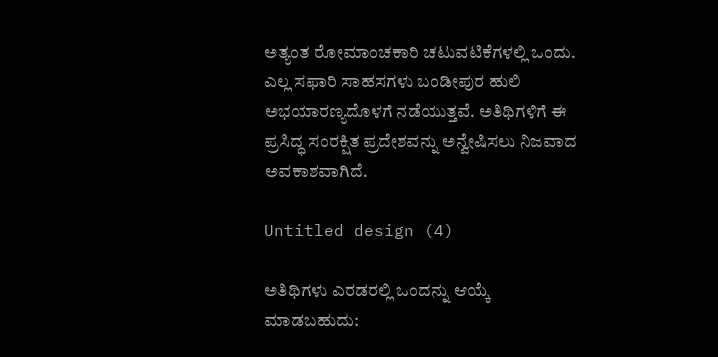ಅತ್ಯಂತ ರೋಮಾಂಚಕಾರಿ ಚಟುವಟಿಕೆಗಳಲ್ಲಿ ಒಂದು. ಎಲ್ಲ ಸಫಾರಿ ಸಾಹಸಗಳು ಬಂಡೀಪುರ ಹುಲಿ ಅಭಯಾರಣ್ಯದೊಳಗೆ ನಡೆಯುತ್ತವೆ. ಅತಿಥಿಗಳಿಗೆ ಈ ಪ್ರಸಿದ್ಧ ಸಂರಕ್ಷಿತ ಪ್ರದೇಶವನ್ನು ಅನ್ವೇಷಿಸಲು ನಿಜವಾದ ಅವಕಾಶವಾಗಿದೆ.

Untitled design (4)

ಅತಿಥಿಗಳು ಎರಡರಲ್ಲಿ ಒಂದನ್ನು ಆಯ್ಕೆ ಮಾಡಬಹುದು: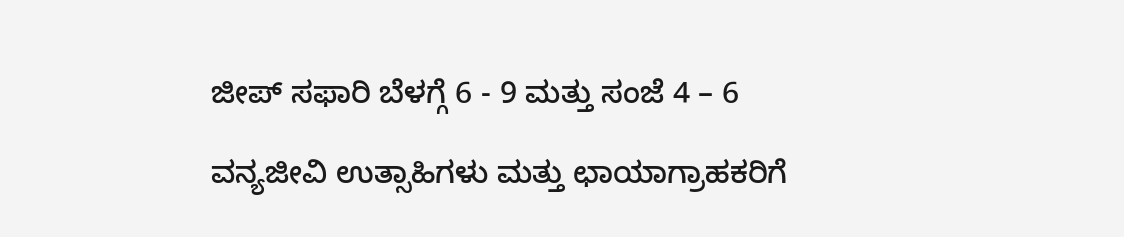ಜೀಪ್ ಸಫಾರಿ ಬೆಳಗ್ಗೆ 6 - 9 ಮತ್ತು ಸಂಜೆ 4 – 6

ವನ್ಯಜೀವಿ ಉತ್ಸಾಹಿಗಳು ಮತ್ತು ಛಾಯಾಗ್ರಾಹಕರಿಗೆ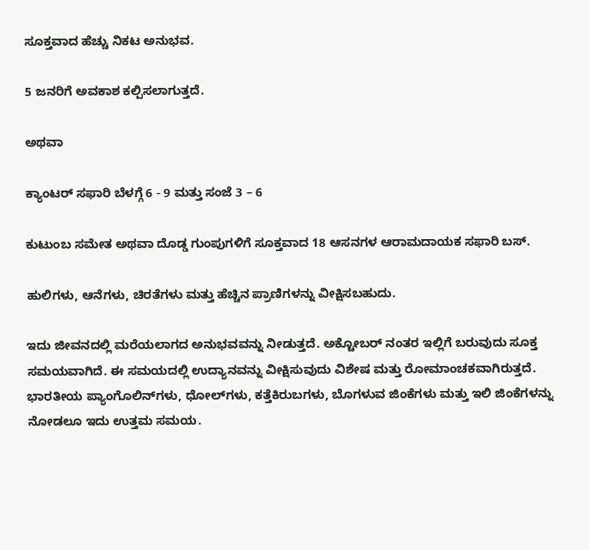ಸೂಕ್ತವಾದ ಹೆಚ್ಚು ನಿಕಟ ಅನುಭವ.

5 ಜನರಿಗೆ ಅವಕಾಶ ಕಲ್ಪಿಸಲಾಗುತ್ತದೆ.

ಅಥವಾ

ಕ್ಯಾಂಟರ್ ಸಫಾರಿ ಬೆಳಗ್ಗೆ 6 - 9 ಮತ್ತು ಸಂಜೆ 3 – 6

ಕುಟುಂಬ ಸಮೇತ ಅಥವಾ ದೊಡ್ಡ ಗುಂಪುಗಳಿಗೆ ಸೂಕ್ತವಾದ 18 ಆಸನಗಳ ಆರಾಮದಾಯಕ ಸಫಾರಿ ಬಸ್.

ಹುಲಿಗಳು, ಆನೆಗಳು, ಚಿರತೆಗಳು ಮತ್ತು ಹೆಚ್ಚಿನ ಪ್ರಾಣಿಗಳನ್ನು ವೀಕ್ಷಿಸಬಹುದು.

ಇದು ಜೀವನದಲ್ಲಿ ಮರೆಯಲಾಗದ ಅನುಭವವನ್ನು ನೀಡುತ್ತದೆ. ಅಕ್ಟೋಬರ್‌ ನಂತರ ಇಲ್ಲಿಗೆ ಬರುವುದು ಸೂಕ್ತ ಸಮಯವಾಗಿದೆ. ಈ ಸಮಯದಲ್ಲಿ ಉದ್ಯಾನವನ್ನು ವೀಕ್ಷಿಸುವುದು ವಿಶೇಷ ಮತ್ತು ರೋಮಾಂಚಕವಾಗಿರುತ್ತದೆ. ಭಾರತೀಯ ಪ್ಯಾಂಗೊಲಿನ್‌ಗಳು, ಧೋಲ್‌ಗಳು, ಕತ್ತೆಕಿರುಬಗಳು, ಬೊಗಳುವ ಜಿಂಕೆಗಳು ಮತ್ತು ಇಲಿ ಜಿಂಕೆಗಳನ್ನು ನೋಡಲೂ ಇದು ಉತ್ತಮ ಸಮಯ.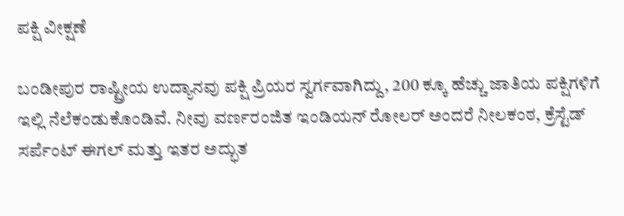ಪಕ್ಷಿ ವೀಕ್ಷಣೆ

ಬಂಡೀಪುರ ರಾಷ್ಟ್ರೀಯ ಉದ್ಯಾನವು ಪಕ್ಷಿ ಪ್ರಿಯರ ಸ್ವರ್ಗವಾಗಿದ್ದು, 200 ಕ್ಕೂ ಹೆಚ್ಚು ಜಾತಿಯ ಪಕ್ಷಿಗಳಿಗೆ ಇಲ್ಲಿ ನೆಲೆಕಂಡುಕೊಂಡಿವೆ. ನೀವು ವರ್ಣರಂಜಿತ ಇಂಡಿಯನ್ ರೋಲರ್‌ ಅಂದರೆ ನೀಲಕಂಠ, ಕ್ರೆಸ್ಟೆಡ್ ಸರ್ಪೆಂಟ್ ಈಗಲ್ ಮತ್ತು ಇತರ ಅದ್ಭುತ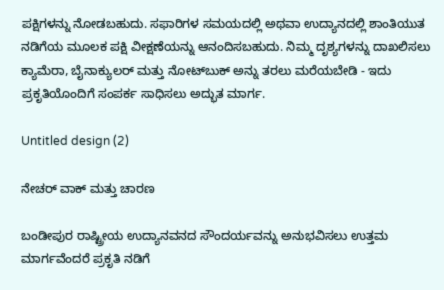ಪಕ್ಷಿಗಳನ್ನು ನೋಡಬಹುದು. ಸಫಾರಿಗಳ ಸಮಯದಲ್ಲಿ ಅಥವಾ ಉದ್ಯಾನದಲ್ಲಿ ಶಾಂತಿಯುತ ನಡಿಗೆಯ ಮೂಲಕ ಪಕ್ಷಿ ವೀಕ್ಷಣೆಯನ್ನು ಆನಂದಿಸಬಹುದು. ನಿಮ್ಮ ದೃಶ್ಯಗಳನ್ನು ದಾಖಲಿಸಲು ಕ್ಯಾಮೆರಾ, ಬೈನಾಕ್ಯುಲರ್ ಮತ್ತು ನೋಟ್‌ಬುಕ್ ಅನ್ನು ತರಲು ಮರೆಯಬೇಡಿ - ಇದು ಪ್ರಕೃತಿಯೊಂದಿಗೆ ಸಂಪರ್ಕ ಸಾಧಿಸಲು ಅದ್ಭುತ ಮಾರ್ಗ.

Untitled design (2)

ನೇಚರ್‌ ವಾಕ್‌ ಮತ್ತು ಚಾರಣ

ಬಂಡೀಪುರ ರಾಷ್ಟ್ರೀಯ ಉದ್ಯಾನವನದ ಸೌಂದರ್ಯವನ್ನು ಅನುಭವಿಸಲು ಉತ್ತಮ ಮಾರ್ಗವೆಂದರೆ ಪ್ರಕೃತಿ ನಡಿಗೆ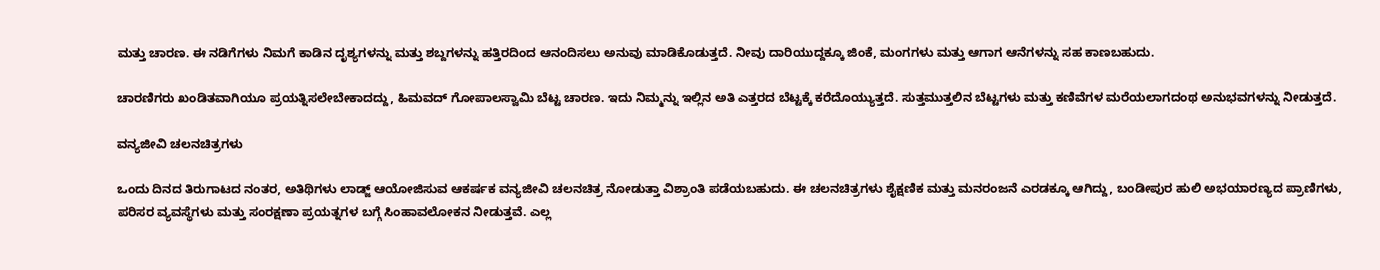ಮತ್ತು ಚಾರಣ. ಈ ನಡಿಗೆಗಳು ನಿಮಗೆ ಕಾಡಿನ ದೃಶ್ಯಗಳನ್ನು ಮತ್ತು ಶಬ್ದಗಳನ್ನು ಹತ್ತಿರದಿಂದ ಆನಂದಿಸಲು ಅನುವು ಮಾಡಿಕೊಡುತ್ತದೆ. ನೀವು ದಾರಿಯುದ್ದಕ್ಕೂ ಜಿಂಕೆ, ಮಂಗಗಳು ಮತ್ತು ಆಗಾಗ ಆನೆಗಳನ್ನು ಸಹ ಕಾಣಬಹುದು.

ಚಾರಣಿಗರು ಖಂಡಿತವಾಗಿಯೂ ಪ್ರಯತ್ನಿಸಲೇಬೇಕಾದದ್ದು, ಹಿಮವದ್ ಗೋಪಾಲಸ್ವಾಮಿ ಬೆಟ್ಟ ಚಾರಣ. ಇದು ನಿಮ್ಮನ್ನು ಇಲ್ಲಿನ ಅತಿ ಎತ್ತರದ ಬೆಟ್ಟಕ್ಕೆ ಕರೆದೊಯ್ಯುತ್ತದೆ. ಸುತ್ತಮುತ್ತಲಿನ ಬೆಟ್ಟಗಳು ಮತ್ತು ಕಣಿವೆಗಳ ಮರೆಯಲಾಗದಂಥ ಅನುಭವಗಳನ್ನು ನೀಡುತ್ತದೆ.

ವನ್ಯಜೀವಿ ಚಲನಚಿತ್ರಗಳು

ಒಂದು ದಿನದ ತಿರುಗಾಟದ ನಂತರ, ಅತಿಥಿಗಳು ಲಾಡ್ಜ್ ಆಯೋಜಿಸುವ ಆಕರ್ಷಕ ವನ್ಯಜೀವಿ ಚಲನಚಿತ್ರ ನೋಡುತ್ತಾ ವಿಶ್ರಾಂತಿ ಪಡೆಯಬಹುದು. ಈ ಚಲನಚಿತ್ರಗಳು ಶೈಕ್ಷಣಿಕ ಮತ್ತು ಮನರಂಜನೆ ಎರಡಕ್ಕೂ ಆಗಿದ್ದು, ಬಂಡೀಪುರ ಹುಲಿ ಅಭಯಾರಣ್ಯದ ಪ್ರಾಣಿಗಳು, ಪರಿಸರ ವ್ಯವಸ್ಥೆಗಳು ಮತ್ತು ಸಂರಕ್ಷಣಾ ಪ್ರಯತ್ನಗಳ ಬಗ್ಗೆ ಸಿಂಹಾವಲೋಕನ ನೀಡುತ್ತವೆ. ಎಲ್ಲ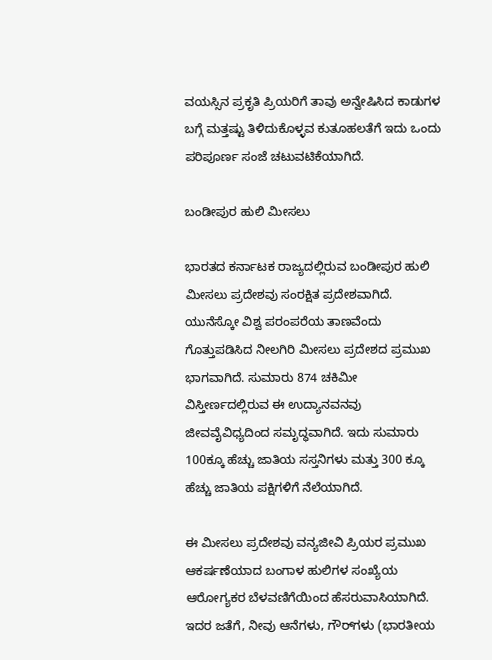ವಯಸ್ಸಿನ ಪ್ರಕೃತಿ ಪ್ರಿಯರಿಗೆ ತಾವು ಅನ್ವೇಷಿಸಿದ ಕಾಡುಗಳ ಬಗ್ಗೆ ಮತ್ತಷ್ಟು ತಿಳಿದುಕೊಳ್ಳವ ಕುತೂಹಲತೆಗೆ ಇದು ಒಂದು ಪರಿಪೂರ್ಣ ಸಂಜೆ ಚಟುವಟಿಕೆಯಾಗಿದೆ.

ಬಂಡೀಪುರ ಹುಲಿ ಮೀಸಲು

ಭಾರತದ ಕರ್ನಾಟಕ ರಾಜ್ಯದಲ್ಲಿರುವ ಬಂಡೀಪುರ ಹುಲಿ ಮೀಸಲು ಪ್ರದೇಶವು ಸಂರಕ್ಷಿತ ಪ್ರದೇಶವಾಗಿದೆ. ಯುನೆಸ್ಕೋ ವಿಶ್ವ ಪರಂಪರೆಯ ತಾಣವೆಂದು ಗೊತ್ತುಪಡಿಸಿದ ನೀಲಗಿರಿ ಮೀಸಲು ಪ್ರದೇಶದ ಪ್ರಮುಖ ಭಾಗವಾಗಿದೆ. ಸುಮಾರು 874 ಚಕಿಮೀ ವಿಸ್ತೀರ್ಣದಲ್ಲಿರುವ ಈ ಉದ್ಯಾನವನವು ಜೀವವೈವಿಧ್ಯದಿಂದ ಸಮೃದ್ಧವಾಗಿದೆ. ಇದು ಸುಮಾರು 100ಕ್ಕೂ ಹೆಚ್ಚು ಜಾತಿಯ ಸಸ್ತನಿಗಳು ಮತ್ತು 300 ಕ್ಕೂ ಹೆಚ್ಚು ಜಾತಿಯ ಪಕ್ಷಿಗಳಿಗೆ ನೆಲೆಯಾಗಿದೆ.

ಈ ಮೀಸಲು ಪ್ರದೇಶವು ವನ್ಯಜೀವಿ ಪ್ರಿಯರ ಪ್ರಮುಖ ಆಕರ್ಷಣೆಯಾದ ಬಂಗಾಳ ಹುಲಿಗಳ ಸಂಖ್ಯೆಯ ಆರೋಗ್ಯಕರ ಬೆಳವಣಿಗೆಯಿಂದ ಹೆಸರುವಾಸಿಯಾಗಿದೆ. ಇದರ ಜತೆಗೆ, ನೀವು ಆನೆಗಳು, ಗೌರ್‌ಗಳು (ಭಾರತೀಯ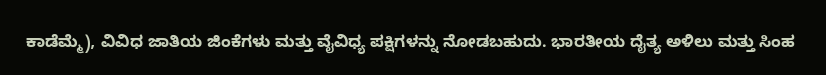ಕಾಡೆಮ್ಮೆ), ವಿವಿಧ ಜಾತಿಯ ಜಿಂಕೆಗಳು ಮತ್ತು ವೈವಿಧ್ಯ ಪಕ್ಷಿಗಳನ್ನು ನೋಡಬಹುದು. ಭಾರತೀಯ ದೈತ್ಯ ಅಳಿಲು ಮತ್ತು ಸಿಂಹ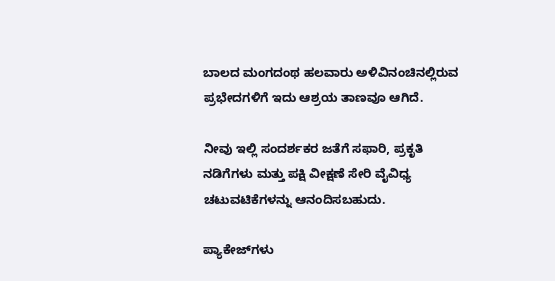ಬಾಲದ ಮಂಗದಂಥ ಹಲವಾರು ಅಳಿವಿನಂಚಿನಲ್ಲಿರುವ ಪ್ರಭೇದಗಳಿಗೆ ಇದು ಆಶ್ರಯ ತಾಣವೂ ಆಗಿದೆ.

ನೀವು ಇಲ್ಲಿ ಸಂದರ್ಶಕರ ಜತೆಗೆ ಸಫಾರಿ, ಪ್ರಕೃತಿ ನಡಿಗೆಗಳು ಮತ್ತು ಪಕ್ಷಿ ವೀಕ್ಷಣೆ ಸೇರಿ ವೈವಿಧ್ಯ ಚಟುವಟಿಕೆಗಳನ್ನು ಆನಂದಿಸಬಹುದು.

ಪ್ಯಾಕೇಜ್‌ಗಳು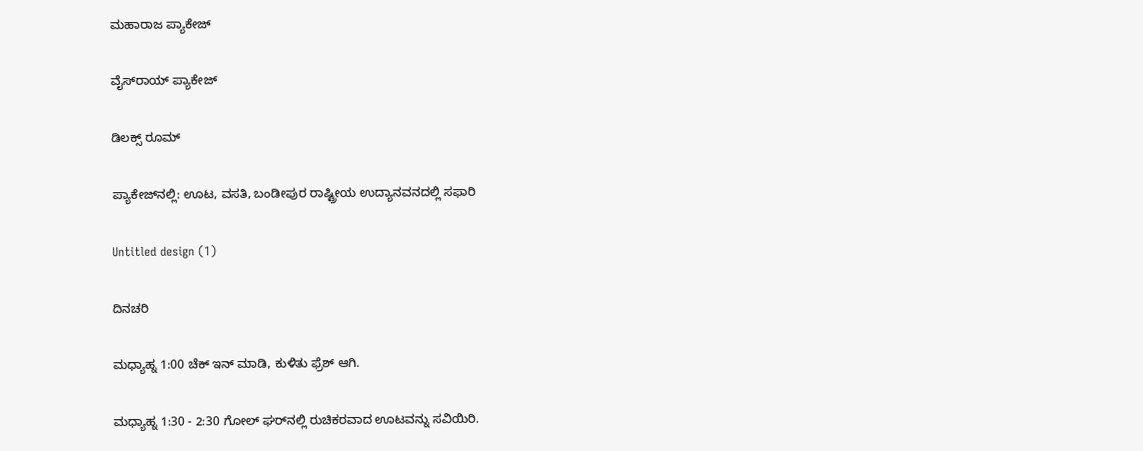ಮಹಾರಾಜ ಪ್ಯಾಕೇಜ್‌

ವೈಸ್‌ರಾಯ್‌ ಪ್ಯಾಕೇಜ್‌

ಡಿಲಕ್ಸ್‌ ರೂಮ್‌

ಪ್ಯಾಕೇಜ್‌ನಲ್ಲಿ: ಊಟ, ವಸತಿ, ಬಂಡೀಪುರ ರಾಷ್ಟ್ರೀಯ ಉದ್ಯಾನವನದಲ್ಲಿ ಸಫಾರಿ

Untitled design (1)

ದಿನಚರಿ

ಮಧ್ಯಾಹ್ನ 1:00 ಚೆಕ್ ಇನ್ ಮಾಡಿ, ಕುಳಿತು ಫ್ರೆಶ್ ಆಗಿ.

ಮಧ್ಯಾಹ್ನ 1:30 - 2:30 ಗೋಲ್ ಘರ್‌ನಲ್ಲಿ ರುಚಿಕರವಾದ ಊಟವನ್ನು ಸವಿಯಿರಿ.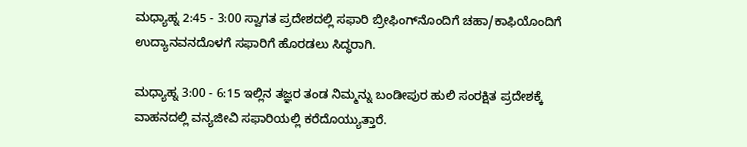ಮಧ್ಯಾಹ್ನ 2:45 - 3:00 ಸ್ವಾಗತ ಪ್ರದೇಶದಲ್ಲಿ ಸಫಾರಿ ಬ್ರೀಫಿಂಗ್‌ನೊಂದಿಗೆ ಚಹಾ/ಕಾಫಿಯೊಂದಿಗೆ ಉದ್ಯಾನವನದೊಳಗೆ ಸಫಾರಿಗೆ ಹೊರಡಲು ಸಿದ್ಧರಾಗಿ.

ಮಧ್ಯಾಹ್ನ 3:00 - 6:15 ಇಲ್ಲಿನ ತಜ್ಞರ ತಂಡ ನಿಮ್ಮನ್ನು ಬಂಡೀಪುರ ಹುಲಿ ಸಂರಕ್ಷಿತ ಪ್ರದೇಶಕ್ಕೆ ವಾಹನದಲ್ಲಿ ವನ್ಯಜೀವಿ ಸಫಾರಿಯಲ್ಲಿ ಕರೆದೊಯ್ಯುತ್ತಾರೆ.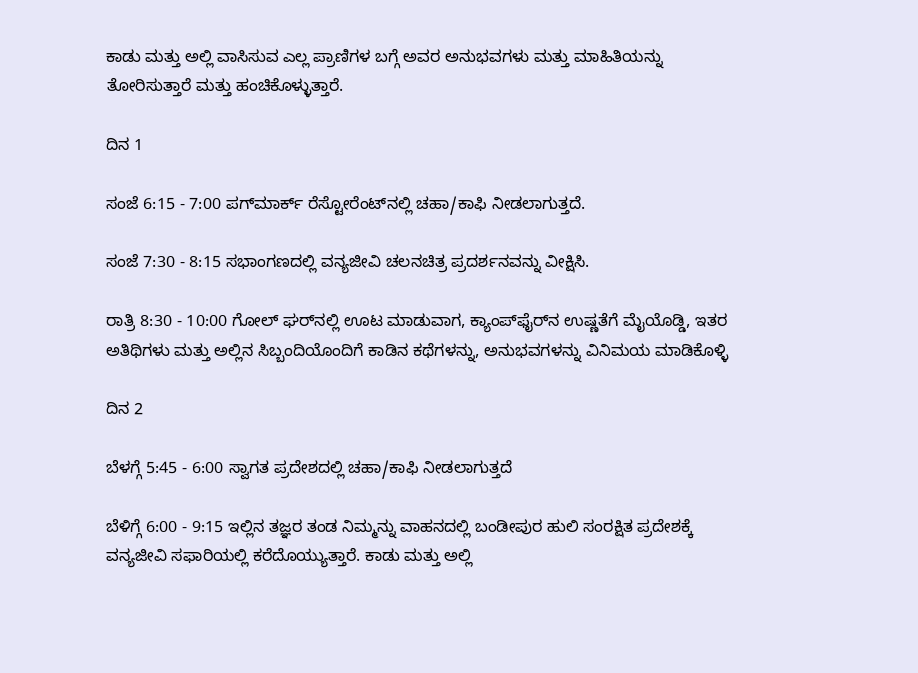ಕಾಡು ಮತ್ತು ಅಲ್ಲಿ ವಾಸಿಸುವ ಎಲ್ಲ ಪ್ರಾಣಿಗಳ ಬಗ್ಗೆ ಅವರ ಅನುಭವಗಳು ಮತ್ತು ಮಾಹಿತಿಯನ್ನು ತೋರಿಸುತ್ತಾರೆ ಮತ್ತು ಹಂಚಿಕೊಳ್ಳುತ್ತಾರೆ.

ದಿನ 1

ಸಂಜೆ 6:15 - 7:00 ಪಗ್‌ಮಾರ್ಕ್ ರೆಸ್ಟೋರೆಂಟ್‌ನಲ್ಲಿ ಚಹಾ/ಕಾಫಿ ನೀಡಲಾಗುತ್ತದೆ.

ಸಂಜೆ 7:30 - 8:15 ಸಭಾಂಗಣದಲ್ಲಿ ವನ್ಯಜೀವಿ ಚಲನಚಿತ್ರ ಪ್ರದರ್ಶನವನ್ನು ವೀಕ್ಷಿಸಿ.

ರಾತ್ರಿ 8:30 - 10:00 ಗೋಲ್ ಘರ್‌ನಲ್ಲಿ ಊಟ ಮಾಡುವಾಗ, ಕ್ಯಾಂಪ್‌ಫೈರ್‌ನ ಉಷ್ಣತೆಗೆ ಮೈಯೊಡ್ಡಿ, ಇತರ ಅತಿಥಿಗಳು ಮತ್ತು ಅಲ್ಲಿನ ಸಿಬ್ಬಂದಿಯೊಂದಿಗೆ ಕಾಡಿನ ಕಥೆಗಳನ್ನು, ಅನುಭವಗಳನ್ನು ವಿನಿಮಯ ಮಾಡಿಕೊಳ್ಳಿ

ದಿನ 2

ಬೆಳಗ್ಗೆ 5:45 - 6:00 ಸ್ವಾಗತ ಪ್ರದೇಶದಲ್ಲಿ ಚಹಾ/ಕಾಫಿ ನೀಡಲಾಗುತ್ತದೆ

ಬೆಳಿಗ್ಗೆ 6:00 - 9:15 ಇಲ್ಲಿನ ತಜ್ಞರ ತಂಡ ನಿಮ್ಮನ್ನು ವಾಹನದಲ್ಲಿ ಬಂಡೀಪುರ ಹುಲಿ ಸಂರಕ್ಷಿತ ಪ್ರದೇಶಕ್ಕೆ ವನ್ಯಜೀವಿ ಸಫಾರಿಯಲ್ಲಿ ಕರೆದೊಯ್ಯುತ್ತಾರೆ. ಕಾಡು ಮತ್ತು ಅಲ್ಲಿ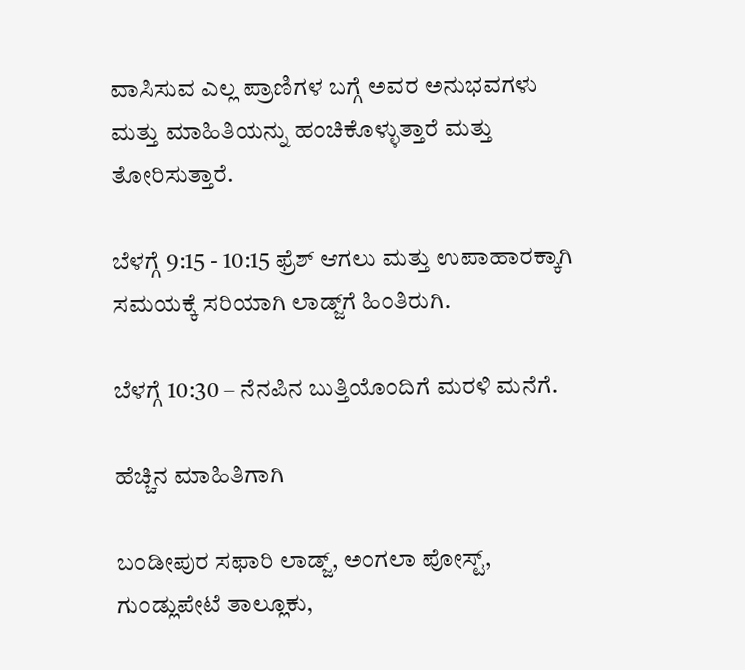ವಾಸಿಸುವ ಎಲ್ಲ ಪ್ರಾಣಿಗಳ ಬಗ್ಗೆ ಅವರ ಅನುಭವಗಳು ಮತ್ತು ಮಾಹಿತಿಯನ್ನು ಹಂಚಿಕೊಳ್ಳುತ್ತಾರೆ ಮತ್ತು ತೋರಿಸುತ್ತಾರೆ.

ಬೆಳಗ್ಗೆ 9:15 - 10:15 ಫ್ರೆಶ್ ಆಗಲು ಮತ್ತು ಉಪಾಹಾರಕ್ಕಾಗಿ ಸಮಯಕ್ಕೆ ಸರಿಯಾಗಿ ಲಾಡ್ಜ್‌ಗೆ ಹಿಂತಿರುಗಿ.

ಬೆಳಗ್ಗೆ 10:30 – ನೆನಪಿನ ಬುತ್ತಿಯೊಂದಿಗೆ ಮರಳಿ ಮನೆಗೆ.

ಹೆಚ್ಚಿನ ಮಾಹಿತಿಗಾಗಿ

ಬಂಡೀಪುರ ಸಫಾರಿ ಲಾಡ್ಜ್, ಅಂಗಲಾ ಪೋಸ್ಟ್, ಗುಂಡ್ಲುಪೇಟೆ ತಾಲ್ಲೂಕು,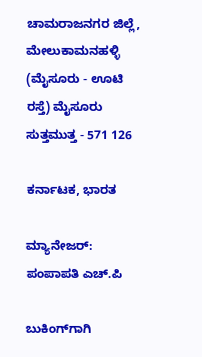ಚಾಮರಾಜನಗರ ಜಿಲ್ಲೆ, ಮೇಲುಕಾಮನಹಳ್ಳಿ (ಮೈಸೂರು - ಊಟಿ ರಸ್ತೆ) ಮೈಸೂರು ಸುತ್ತಮುತ್ತ - 571 126

ಕರ್ನಾಟಕ, ಭಾರತ

ಮ್ಯಾನೇಜರ್: ಪಂಪಾಪತಿ ಎಚ್.ಪಿ

ಬುಕಿಂಗ್‌ಗಾಗಿ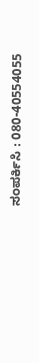ಸಂಪರ್ಕಿಸಿ : 080-40554055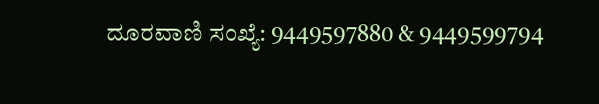ದೂರವಾಣಿ ಸಂಖ್ಯೆ: 9449597880 & 9449599794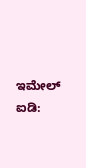ಇಮೇಲ್ ಐಡಿ: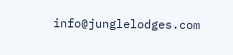info@junglelodges.com